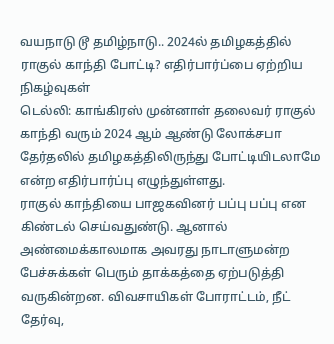வயநாடு டூ தமிழ்நாடு.. 2024ல் தமிழகத்தில் ராகுல் காந்தி போட்டி? எதிர்பார்ப்பை ஏற்றிய நிகழ்வுகள்
டெல்லி: காங்கிரஸ் முன்னாள் தலைவர் ராகுல் காந்தி வரும் 2024 ஆம் ஆண்டு லோக்சபா தேர்தலில் தமிழகத்திலிருந்து போட்டியிடலாமே என்ற எதிர்பார்ப்பு எழுந்துள்ளது.
ராகுல் காந்தியை பாஜகவினர் பப்பு பப்பு என கிண்டல் செய்வதுண்டு. ஆனால் அண்மைக்காலமாக அவரது நாடாளுமன்ற பேச்சுக்கள் பெரும் தாக்கத்தை ஏற்படுத்தி வருகின்றன. விவசாயிகள் போராட்டம், நீட் தேர்வு,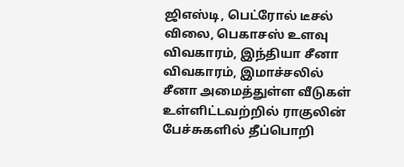ஜிஎஸ்டி, பெட்ரோல் டீசல் விலை, பெகாசஸ் உளவு விவகாரம், இந்தியா சீனா விவகாரம், இமாச்சலில் சீனா அமைத்துள்ள வீடுகள் உள்ளிட்டவற்றில் ராகுலின் பேச்சுகளில் தீப்பொறி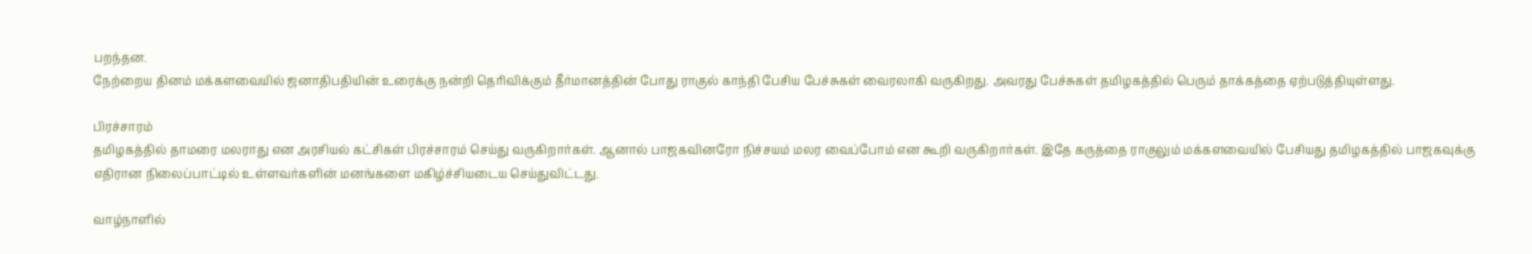பறந்தன.
நேற்றைய தினம் மக்களவையில் ஜனாதிபதியின் உரைக்கு நன்றி தெரிவிக்கும் தீர்மானத்தின் போது ராகுல் காந்தி பேசிய பேச்சுகள் வைரலாகி வருகிறது. அவரது பேச்சுகள் தமிழகத்தில் பெரும் தாக்கத்தை ஏற்படுத்தியுள்ளது.

பிரச்சாரம்
தமிழகத்தில் தாமரை மலராது என அரசியல் கட்சிகள் பிரச்சாரம் செய்து வருகிறார்கள். ஆனால் பாஜகவினரோ நிச்சயம் மலர வைப்போம் என கூறி வருகிறார்கள். இதே கருத்தை ராகுலும் மக்களவையில் பேசியது தமிழகத்தில் பாஜகவுக்கு எதிரான நிலைப்பாட்டில் உள்ளவர்களின் மனங்களை மகிழ்ச்சியடைய செய்துவிட்டது.

வாழ்நாளில்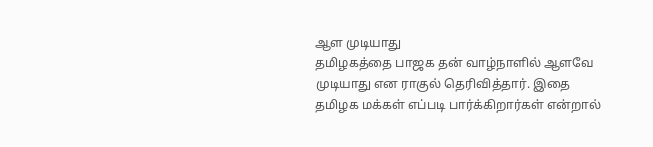ஆள முடியாது
தமிழகத்தை பாஜக தன் வாழ்நாளில் ஆளவே முடியாது என ராகுல் தெரிவித்தார். இதை தமிழக மக்கள் எப்படி பார்க்கிறார்கள் என்றால்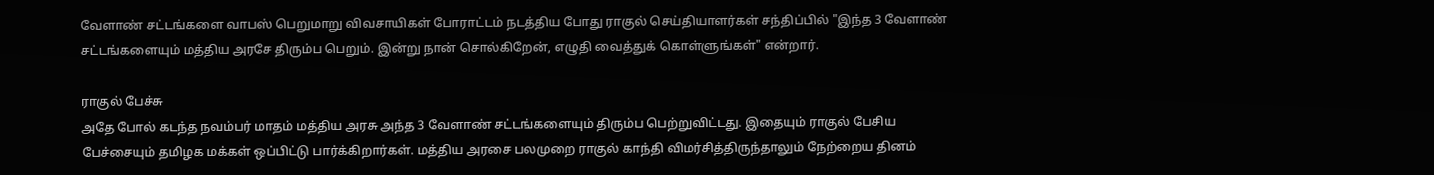வேளாண் சட்டங்களை வாபஸ் பெறுமாறு விவசாயிகள் போராட்டம் நடத்திய போது ராகுல் செய்தியாளர்கள் சந்திப்பில் "இந்த 3 வேளாண் சட்டங்களையும் மத்திய அரசே திரும்ப பெறும். இன்று நான் சொல்கிறேன், எழுதி வைத்துக் கொள்ளுங்கள்" என்றார்.

ராகுல் பேச்சு
அதே போல் கடந்த நவம்பர் மாதம் மத்திய அரசு அந்த 3 வேளாண் சட்டங்களையும் திரும்ப பெற்றுவிட்டது. இதையும் ராகுல் பேசிய பேச்சையும் தமிழக மக்கள் ஒப்பிட்டு பார்க்கிறார்கள். மத்திய அரசை பலமுறை ராகுல் காந்தி விமர்சித்திருந்தாலும் நேற்றைய தினம்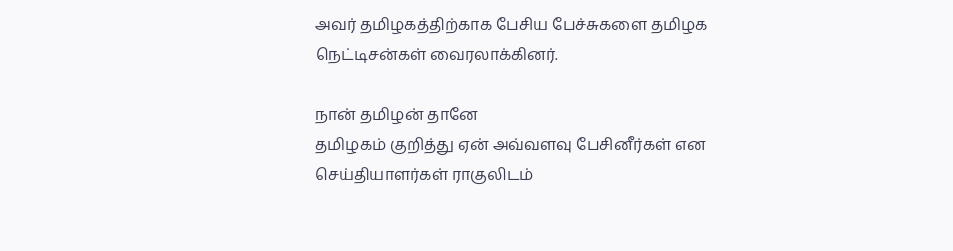அவர் தமிழகத்திற்காக பேசிய பேச்சுகளை தமிழக நெட்டிசன்கள் வைரலாக்கினர்.

நான் தமிழன் தானே
தமிழகம் குறித்து ஏன் அவ்வளவு பேசினீர்கள் என செய்தியாளர்கள் ராகுலிடம்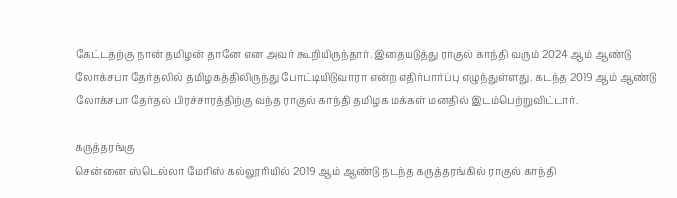கேட்டதற்கு நான் தமிழன் தானே என அவர் கூறியிருந்தார். இதையடுத்து ராகுல் காந்தி வரும் 2024 ஆம் ஆண்டு லோக்சபா தேர்தலில் தமிழகத்திலிருந்து போட்டியிடுவாரா என்ற எதிர்பார்ப்பு எழுந்துள்ளது. கடந்த 2019 ஆம் ஆண்டு லோக்சபா தேர்தல் பிரச்சாரத்திற்கு வந்த ராகுல் காந்தி தமிழக மக்கள் மனதில் இடம்பெற்றுவிட்டார்.

கருத்தரங்கு
சென்னை ஸ்டெல்லா மேரிஸ் கல்லூரியில் 2019 ஆம் ஆண்டு நடந்த கருத்தரங்கில் ராகுல் காந்தி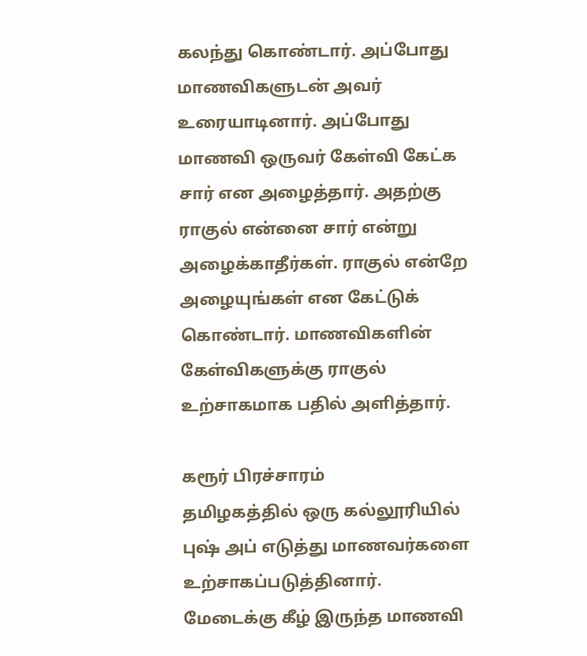கலந்து கொண்டார். அப்போது மாணவிகளுடன் அவர் உரையாடினார். அப்போது மாணவி ஒருவர் கேள்வி கேட்க சார் என அழைத்தார். அதற்கு ராகுல் என்னை சார் என்று அழைக்காதீர்கள். ராகுல் என்றே அழையுங்கள் என கேட்டுக் கொண்டார். மாணவிகளின் கேள்விகளுக்கு ராகுல் உற்சாகமாக பதில் அளித்தார்.

கரூர் பிரச்சாரம்
தமிழகத்தில் ஒரு கல்லூரியில் புஷ் அப் எடுத்து மாணவர்களை உற்சாகப்படுத்தினார். மேடைக்கு கீழ் இருந்த மாணவி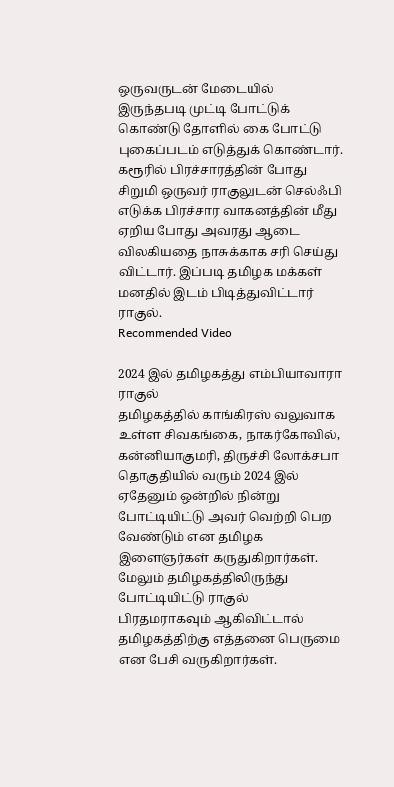ஒருவருடன் மேடையில் இருந்தபடி முட்டி போட்டுக் கொண்டு தோளில் கை போட்டு புகைப்படம் எடுத்துக் கொண்டார். கரூரில் பிரச்சாரத்தின் போது சிறுமி ஒருவர் ராகுலுடன் செல்ஃபி எடுக்க பிரச்சார வாகனத்தின் மீது ஏறிய போது அவரது ஆடை விலகியதை நாசுக்காக சரி செய்து விட்டார். இப்படி தமிழக மக்கள் மனதில் இடம் பிடித்துவிட்டார் ராகுல்.
Recommended Video

2024 இல் தமிழகத்து எம்பியாவாரா ராகுல்
தமிழகத்தில் காங்கிரஸ் வலுவாக உள்ள சிவகங்கை, நாகர்கோவில், கன்னியாகுமரி, திருச்சி லோக்சபா தொகுதியில் வரும் 2024 இல் ஏதேனும் ஒன்றில் நின்று போட்டியிட்டு அவர் வெற்றி பெற வேண்டும் என தமிழக இளைஞர்கள் கருதுகிறார்கள். மேலும் தமிழகத்திலிருந்து போட்டியிட்டு ராகுல் பிரதமராகவும் ஆகிவிட்டால் தமிழகத்திற்கு எத்தனை பெருமை என பேசி வருகிறார்கள்.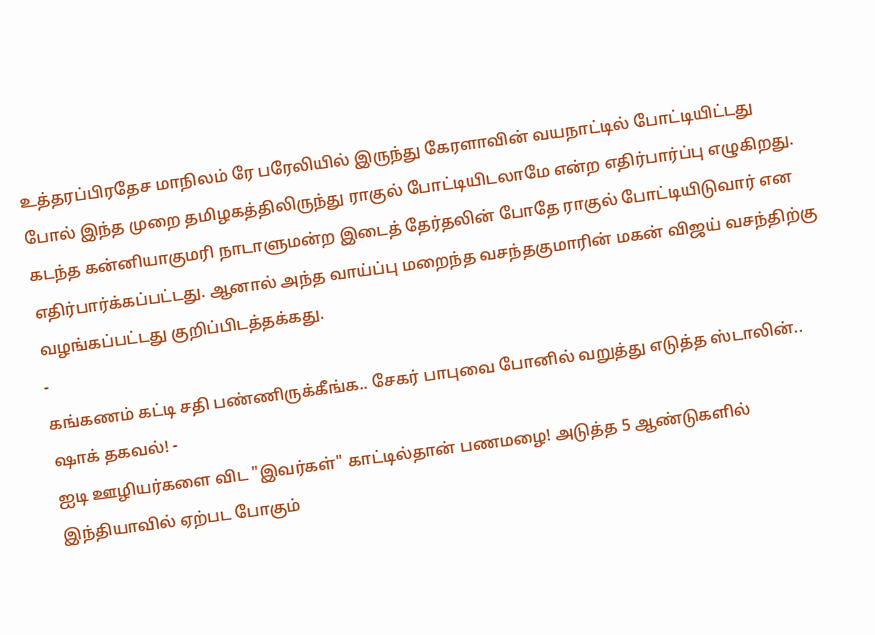உத்தரப்பிரதேச மாநிலம் ரே பரேலியில் இருந்து கேரளாவின் வயநாட்டில் போட்டியிட்டது போல் இந்த முறை தமிழகத்திலிருந்து ராகுல் போட்டியிடலாமே என்ற எதிர்பார்ப்பு எழுகிறது. கடந்த கன்னியாகுமரி நாடாளுமன்ற இடைத் தேர்தலின் போதே ராகுல் போட்டியிடுவார் என எதிர்பார்க்கப்பட்டது. ஆனால் அந்த வாய்ப்பு மறைந்த வசந்தகுமாரின் மகன் விஜய் வசந்திற்கு வழங்கப்பட்டது குறிப்பிடத்தக்கது.
-
கங்கணம் கட்டி சதி பண்ணிருக்கீங்க.. சேகர் பாபுவை போனில் வறுத்து எடுத்த ஸ்டாலின்.. ஷாக் தகவல்! -
ஐடி ஊழியர்களை விட "இவர்கள்" காட்டில்தான் பணமழை! அடுத்த 5 ஆண்டுகளில் இந்தியாவில் ஏற்பட போகும்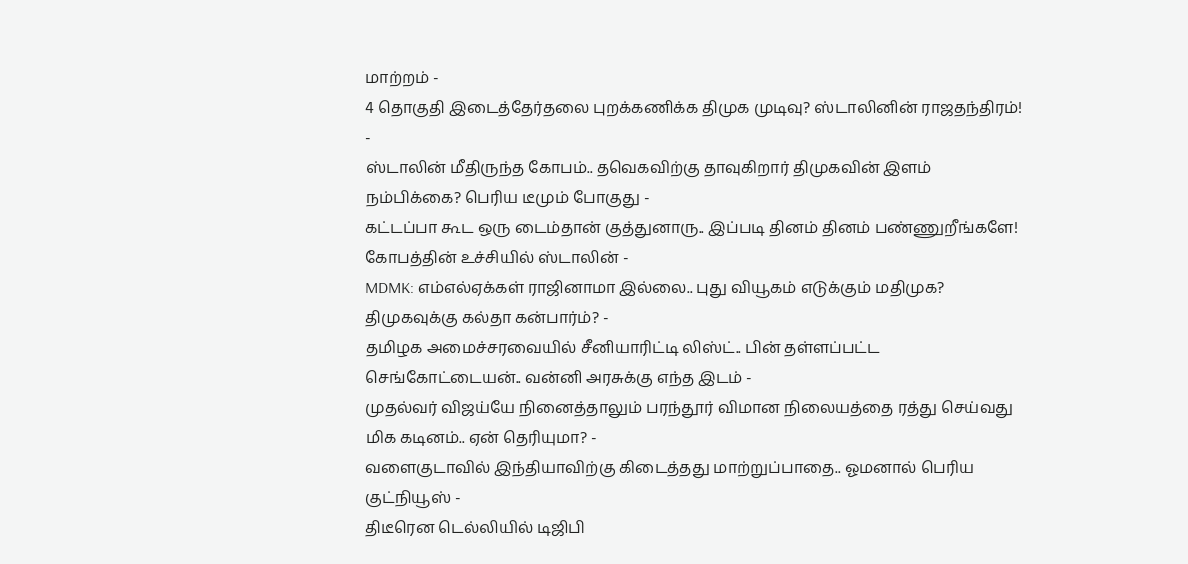மாற்றம் -
4 தொகுதி இடைத்தேர்தலை புறக்கணிக்க திமுக முடிவு? ஸ்டாலினின் ராஜதந்திரம்! -
ஸ்டாலின் மீதிருந்த கோபம்.. தவெகவிற்கு தாவுகிறார் திமுகவின் இளம் நம்பிக்கை? பெரிய டீமும் போகுது -
கட்டப்பா கூட ஒரு டைம்தான் குத்துனாரு.. இப்படி தினம் தினம் பண்ணுறீங்களே! கோபத்தின் உச்சியில் ஸ்டாலின் -
MDMK: எம்எல்ஏக்கள் ராஜினாமா இல்லை.. புது வியூகம் எடுக்கும் மதிமுக? திமுகவுக்கு கல்தா கன்பார்ம்? -
தமிழக அமைச்சரவையில் சீனியாரிட்டி லிஸ்ட்.. பின் தள்ளப்பட்ட செங்கோட்டையன்.. வன்னி அரசுக்கு எந்த இடம் -
முதல்வர் விஜய்யே நினைத்தாலும் பரந்தூர் விமான நிலையத்தை ரத்து செய்வது மிக கடினம்.. ஏன் தெரியுமா? -
வளைகுடாவில் இந்தியாவிற்கு கிடைத்தது மாற்றுப்பாதை.. ஓமனால் பெரிய குட்நியூஸ் -
திடீரென டெல்லியில் டிஜிபி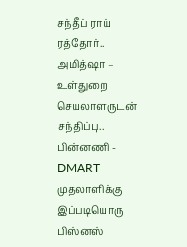சந்தீப் ராய் ரத்தோர்.. அமித்ஷா – உள்துறை செயலாளருடன் சந்திப்பு.. பின்னணி -
DMART முதலாளிக்கு இப்படியொரு பிஸ்னஸ்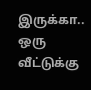இருக்கா.. ஒரு வீட்டுக்கு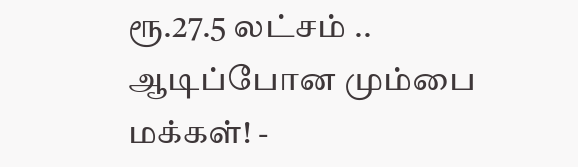ரூ.27.5 லட்சம் .. ஆடிப்போன மும்பை மக்கள்! -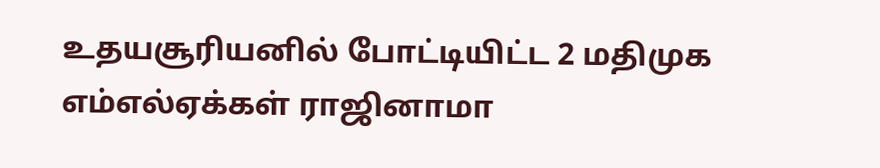உதயசூரியனில் போட்டியிட்ட 2 மதிமுக எம்எல்ஏக்கள் ராஜினாமா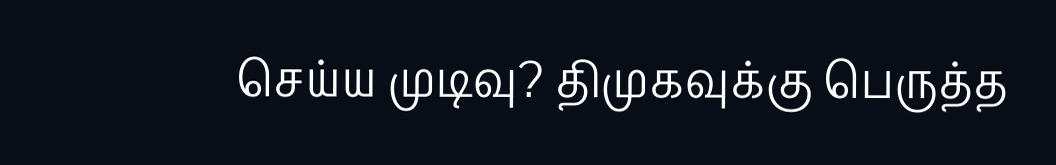செய்ய முடிவு? திமுகவுக்கு பெருத்த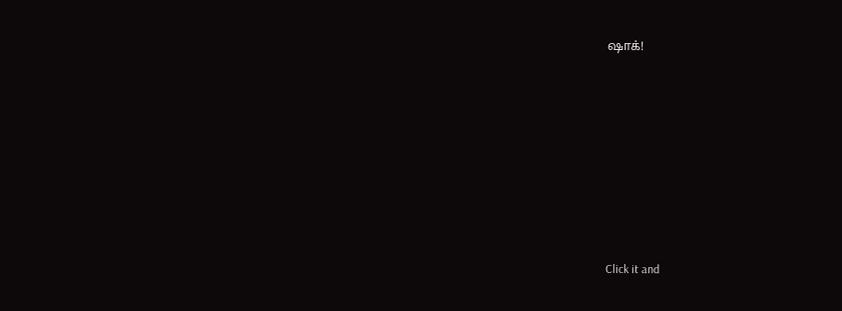ஷாக்!












Click it and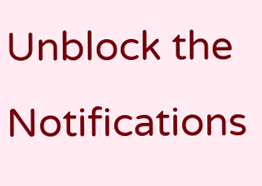Unblock the Notifications